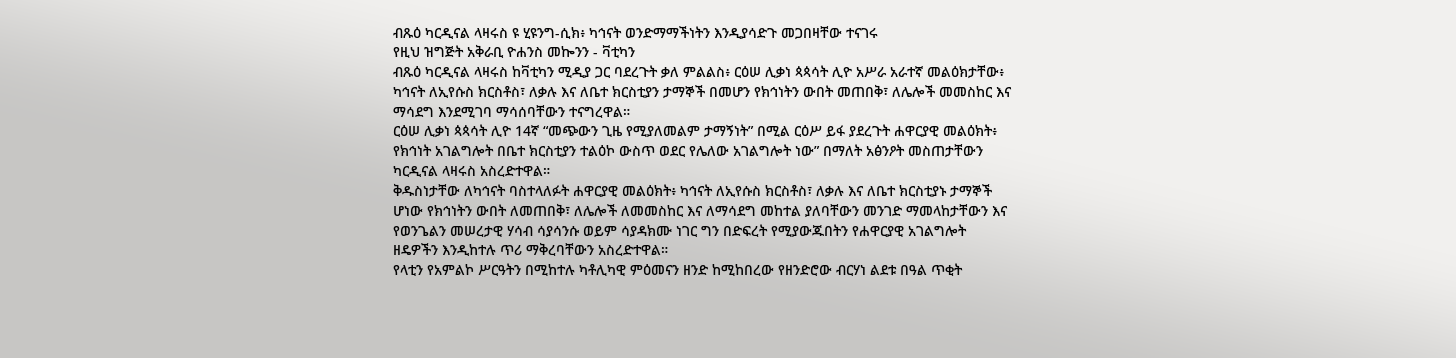ብጹዕ ካርዲናል ላዛሩስ ዩ ሂዩንግ-ሲክ፥ ካኅናት ወንድማማችነትን እንዲያሳድጉ መጋበዛቸው ተናገሩ
የዚህ ዝግጅት አቅራቢ ዮሐንስ መኰንን - ቫቲካን
ብጹዕ ካርዲናል ላዛሩስ ከቫቲካን ሚዲያ ጋር ባደረጉት ቃለ ምልልስ፥ ርዕሠ ሊቃነ ጳጳሳት ሊዮ አሥራ አራተኛ መልዕክታቸው፥ ካኅናት ለኢየሱስ ክርስቶስ፣ ለቃሉ እና ለቤተ ክርስቲያን ታማኞች በመሆን የክኅነትን ውበት መጠበቅ፣ ለሌሎች መመስከር እና ማሳደግ እንደሚገባ ማሳሰባቸውን ተናግረዋል።
ርዕሠ ሊቃነ ጳጳሳት ሊዮ 14ኛ “መጭውን ጊዜ የሚያለመልም ታማኝነት” በሚል ርዕሥ ይፋ ያደረጉት ሐዋርያዊ መልዕክት፥ የክኅነት አገልግሎት በቤተ ክርስቲያን ተልዕኮ ውስጥ ወደር የሌለው አገልግሎት ነው” በማለት አፅንዖት መስጠታቸውን ካርዲናል ላዛሩስ አስረድተዋል።
ቅዱስነታቸው ለካኅናት ባስተላለፉት ሐዋርያዊ መልዕክት፥ ካኅናት ለኢየሱስ ክርስቶስ፣ ለቃሉ እና ለቤተ ክርስቲያኑ ታማኞች ሆነው የክኅነትን ውበት ለመጠበቅ፣ ለሌሎች ለመመስከር እና ለማሳደግ መከተል ያለባቸውን መንገድ ማመላከታቸውን እና የወንጌልን መሠረታዊ ሃሳብ ሳያሳንሱ ወይም ሳያዳክሙ ነገር ግን በድፍረት የሚያውጁበትን የሐዋርያዊ አገልግሎት ዘዴዎችን እንዲከተሉ ጥሪ ማቅረባቸውን አስረድተዋል።
የላቲን የአምልኮ ሥርዓትን በሚከተሉ ካቶሊካዊ ምዕመናን ዘንድ ከሚከበረው የዘንድሮው ብርሃነ ልደቱ በዓል ጥቂት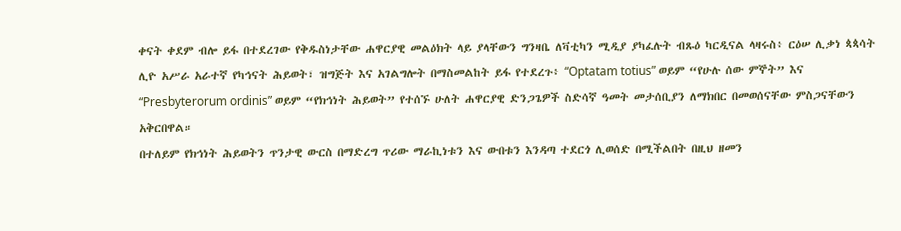ቀናት ቀደም ብሎ ይፋ በተደረገው የቅዱስነታቸው ሐዋርያዊ መልዕክት ላይ ያላቸውን ግንዛቤ ለቫቲካን ሚዲያ ያካፈሉት ብጹዕ ካርዲናል ላዛሩስ፥ ርዕሠ ሊቃነ ጳጳሳት ሊዮ አሥራ አራተኛ የካኅናት ሕይወት፣ ዝግጅት እና አገልግሎት በማስመልከት ይፋ የተደረጉ፥ “Optatam totius” ወይም “የሁሉ ሰው ምኞት” እና “Presbyterorum ordinis” ወይም “የክኅነት ሕይወት” የተሰኙ ሁለት ሐዋርያዊ ድንጋጌዎች ስድሳኛ ዓመት መታሰቢያን ለማክበር በመወሰናቸው ምስጋናቸውን አቅርበዋል።
በተለይም የክኅነት ሕይወትን ጥንታዊ ውርስ በማድረግ ጥሪው ማራኪነቱን እና ውበቱን እንዳጣ ተደርጎ ሊወሰድ በሚችልበት በዚህ ዘመን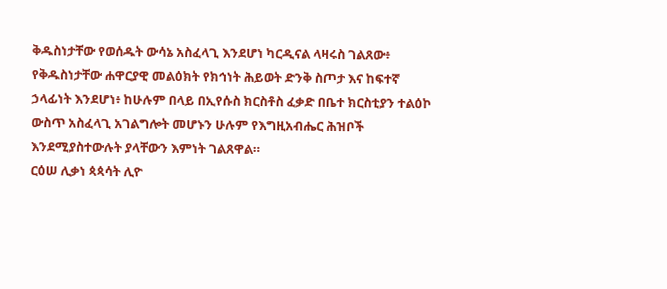ቅዱስነታቸው የወሰዱት ውሳኔ አስፈላጊ እንደሆነ ካርዲናል ላዛሩስ ገልጸው፥ የቅዱስነታቸው ሐዋርያዊ መልዕክት የክኅነት ሕይወት ድንቅ ስጦታ እና ከፍተኛ ኃላፊነት እንደሆነ፥ ከሁሉም በላይ በኢየሱስ ክርስቶስ ፈቃድ በቤተ ክርስቲያን ተልዕኮ ውስጥ አስፈላጊ አገልግሎት መሆኑን ሁሉም የእግዚአብሔር ሕዝቦች እንደሚያስተውሉት ያላቸውን እምነት ገልጸዋል።
ርዕሠ ሊቃነ ጳጳሳት ሊዮ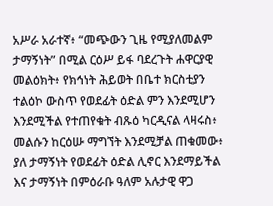አሥራ አራተኛ፥ “መጭውን ጊዜ የሚያለመልም ታማኝነት” በሚል ርዕሥ ይፋ ባደረጉት ሐዋርያዊ መልዕክት፥ የክኅነት ሕይወት በቤተ ክርስቲያን ተልዕኮ ውስጥ የወደፊት ዕድል ምን እንደሚሆን እንደሚችል የተጠየቁት ብጹዕ ካርዲናል ላዛሩስ፥ መልሱን ከርዕሡ ማግኘት እንደሚቻል ጠቁመው፥ ያለ ታማኝነት የወደፊት ዕድል ሊኖር እንደማይችል እና ታማኝነት በምዕራቡ ዓለም አሉታዊ ዋጋ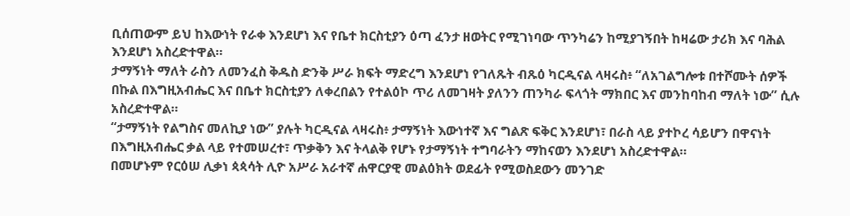ቢሰጠውም ይህ ከእውነት የራቀ እንደሆነ እና የቤተ ክርስቲያን ዕጣ ፈንታ ዘወትር የሚገነባው ጥንካሬን ከሚያገኝበት ከዛሬው ታሪክ እና ባሕል እንደሆነ አስረድተዋል።
ታማኝነት ማለት ራስን ለመንፈስ ቅዱስ ድንቅ ሥራ ክፍት ማድረግ እንደሆነ የገለጹት ብጹዕ ካርዲናል ላዛሩስ፥ “ለአገልግሎቱ በተሾሙት ሰዎች በኩል በእግዚአብሔር እና በቤተ ክርስቲያን ለቀረበልን የተልዕኮ ጥሪ ለመገዛት ያለንን ጠንካራ ፍላጎት ማክበር እና መንከባከብ ማለት ነው” ሲሉ አስረድተዋል።
“ታማኝነት የልግስና መለኪያ ነው” ያሉት ካርዲናል ላዛሩስ፥ ታማኝነት እውነተኛ እና ግልጽ ፍቅር እንደሆነ፣ በራስ ላይ ያተኮረ ሳይሆን በዋናነት በእግዚአብሔር ቃል ላይ የተመሠረተ፣ ጥቃቅን እና ትላልቅ የሆኑ የታማኝነት ተግባራትን ማከናወን እንደሆነ አስረድተዋል።
በመሆኑም የርዕሠ ሊቃነ ጳጳሳት ሊዮ አሥራ አራተኛ ሐዋርያዊ መልዕክት ወደፊት የሚወስደውን መንገድ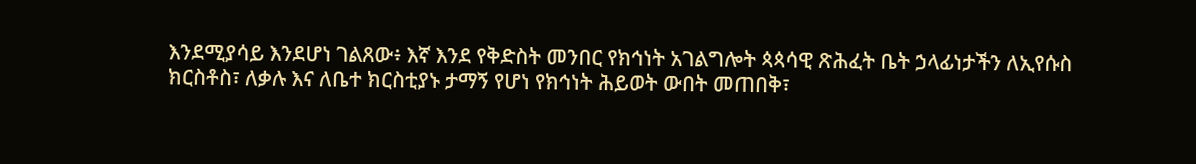እንደሚያሳይ እንደሆነ ገልጸው፥ እኛ እንደ የቅድስት መንበር የክኅነት አገልግሎት ጳጳሳዊ ጽሕፈት ቤት ኃላፊነታችን ለኢየሱስ ክርስቶስ፣ ለቃሉ እና ለቤተ ክርስቲያኑ ታማኝ የሆነ የክኅነት ሕይወት ውበት መጠበቅ፣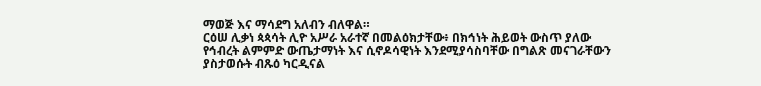ማወጅ እና ማሳደግ አለብን ብለዋል።
ርዕሠ ሊቃነ ጳጳሳት ሊዮ አሥራ አራተኛ በመልዕክታቸው፥ በክኅነት ሕይወት ውስጥ ያለው የኅብረት ልምምድ ውጤታማነት እና ሲኖዶሳዊነት እንደሚያሳስባቸው በግልጽ መናገራቸውን ያስታወሱት ብጹዕ ካርዲናል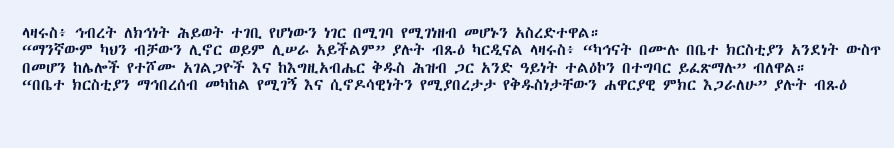ላዛሩስ፥ ኅብረት ለክኅነት ሕይወት ተገቢ የሆነውን ነገር በሚገባ የሚገነዘብ መሆኑን አስረድተዋል።
“ማንኛውም ካህን ብቻውን ሊኖር ወይም ሊሠራ አይችልም” ያሉት ብጹዕ ካርዲናል ላዛሩስ፥ “ካኅናት በሙሉ በቤተ ክርስቲያን አንደነት ውስጥ በመሆን ከሌሎች የተሾሙ አገልጋዮች እና ከእግዚአብሔር ቅዱስ ሕዝብ ጋር አንድ ዓይነት ተልዕኮን በተግባር ይፈጽማሉ” ብለዋል።
“በቤተ ክርስቲያን ማኅበረሰብ መካከል የሚገኝ እና ሲኖዶሳዊነትን የሚያበረታታ የቅዱስነታቸውን ሐዋርያዊ ምክር እጋራለሁ” ያሉት ብጹዕ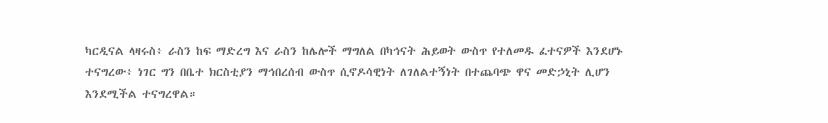ካርዲናል ላዛሩስ፥ ራስን ከፍ ማድረግ እና ራስን ከሌሎች ማግለል በካኅናት ሕይወት ውስጥ የተለመዱ ፈተናዎች እንደሆኑ ተናግረው፥ ነገር ግን በቤተ ክርስቲያን ማኅበረሰብ ውስጥ ሲኖዶሳዊነት ለገለልተኝነት በተጨባጭ ዋና መድኃኒት ሊሆን እንደሚችል ተናግረዋል።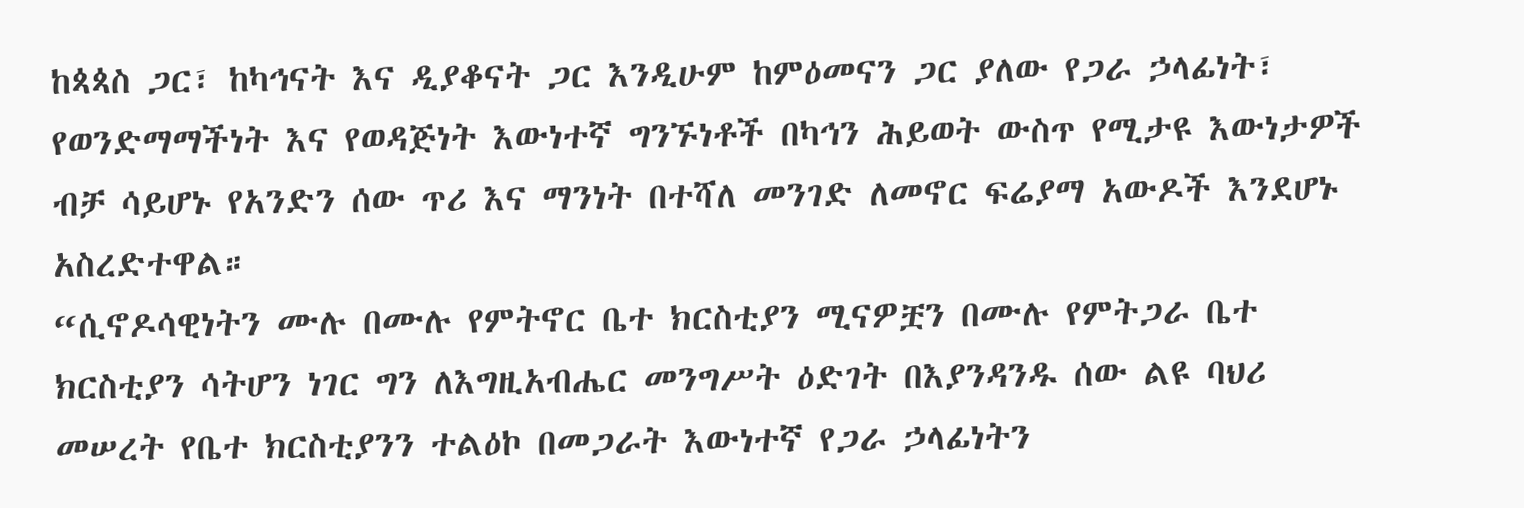ከጳጳስ ጋር፣ ከካኅናት እና ዲያቆናት ጋር እንዲሁም ከምዕመናን ጋር ያለው የጋራ ኃላፊነት፣ የወንድማማችነት እና የወዳጅነት እውነተኛ ግንኙነቶች በካኅን ሕይወት ውስጥ የሚታዩ እውነታዎች ብቻ ሳይሆኑ የአንድን ሰው ጥሪ እና ማንነት በተሻለ መንገድ ለመኖር ፍሬያማ አውዶች እንደሆኑ አስረድተዋል።
“ሲኖዶሳዊነትን ሙሉ በሙሉ የምትኖር ቤተ ክርስቲያን ሚናዎቿን በሙሉ የምትጋራ ቤተ ክርስቲያን ሳትሆን ነገር ግን ለእግዚአብሔር መንግሥት ዕድገት በእያንዳንዱ ሰው ልዩ ባህሪ መሠረት የቤተ ክርስቲያንን ተልዕኮ በመጋራት እውነተኛ የጋራ ኃላፊነትን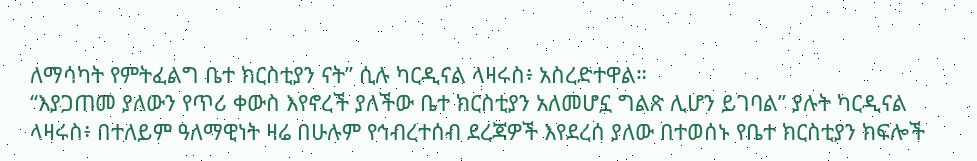ለማሳካት የምትፈልግ ቤተ ክርስቲያን ናት” ሲሉ ካርዲናል ላዛሩስ፥ አስረድተዋል።
“እያጋጠመ ያለውን የጥሪ ቀውስ እየኖረች ያለችው ቤተ ክርስቲያን አለመሆኗ ግልጽ ሊሆን ይገባል” ያሉት ካርዲናል ላዛሩስ፥ በተለይም ዓለማዊነት ዛሬ በሁሉም የኅብረተሰብ ደረጃዎች እየደረሰ ያለው በተወሰኑ የቤተ ክርስቲያን ክፍሎች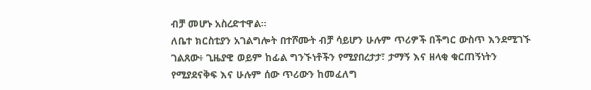ብቻ መሆኑ አስረድተዋል።
ለቤተ ክርስቲያን አገልግሎት በተሾሙት ብቻ ሳይሆን ሁሉም ጥሪዎች በችግር ውስጥ እንደሚገኙ ገልጸው፥ ጊዜያዊ ወይም ከፊል ግንኙነቶችን የሚያበረታታ፣ ታማኝ እና ዘላቂ ቁርጠኝነትን የሚያደናቅፍ እና ሁሉም ሰው ጥሪውን ከመፈለግ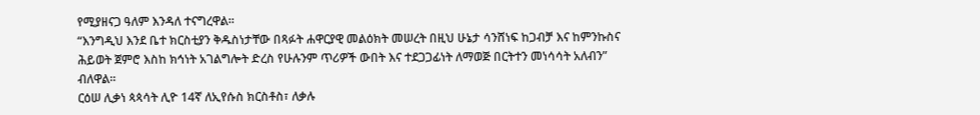የሚያዘናጋ ዓለም እንዳለ ተናግረዋል።
“እንግዲህ እንደ ቤተ ክርስቲያን ቅዱስነታቸው በጻፉት ሐዋርያዊ መልዕክት መሠረት በዚህ ሁኔታ ሳንሸነፍ ከጋብቻ እና ከምንኩስና ሕይወት ጀምሮ እስከ ክኅነት አገልግሎት ድረስ የሁሉንም ጥሪዎች ውበት እና ተደጋጋፊነት ለማወጅ በርትተን መነሳሳት አለብን” ብለዋል።
ርዕሠ ሊቃነ ጳጳሳት ሊዮ 14ኛ ለኢየሱስ ክርስቶስ፣ ለቃሉ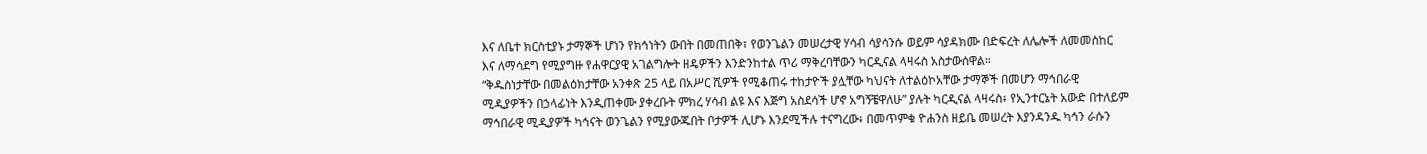እና ለቤተ ክርስቲያኑ ታማኞች ሆነን የክኅነትን ውበት በመጠበቅ፣ የወንጌልን መሠረታዊ ሃሳብ ሳያሳንሱ ወይም ሳያዳክሙ በድፍረት ለሌሎች ለመመስከር እና ለማሳደግ የሚያግዙ የሐዋርያዊ አገልግሎት ዘዴዎችን እንድንከተል ጥሪ ማቅረባቸውን ካርዲናል ላዛሩስ አስታውሰዋል።
“ቅዱስነታቸው በመልዕክታቸው አንቀጽ 25 ላይ በአሥር ሺዎች የሚቆጠሩ ተከታዮች ያሏቸው ካህናት ለተልዕኮአቸው ታማኞች በመሆን ማኅበራዊ ሚዲያዎችን በኃላፊነት እንዲጠቀሙ ያቀረቡት ምክረ ሃሳብ ልዩ እና እጅግ አስደሳች ሆኖ አግኝቼዋለሁ” ያሉት ካርዲናል ላዛሩስ፥ የኢንተርኔት አውድ በተለይም ማኅበራዊ ሚዲያዎች ካኅናት ወንጌልን የሚያውጁበት ቦታዎች ሊሆኑ እንደሚችሉ ተናግረው፥ በመጥምቁ ዮሐንስ ዘይቤ መሠረት እያንዳንዱ ካኅን ራሱን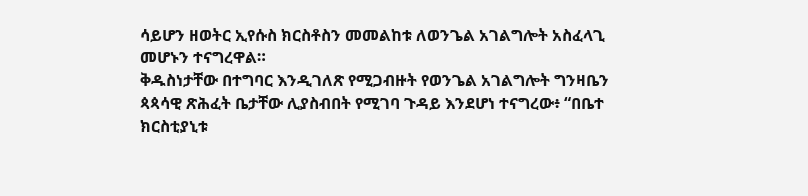ሳይሆን ዘወትር ኢየሱስ ክርስቶስን መመልከቱ ለወንጌል አገልግሎት አስፈላጊ መሆኑን ተናግረዋል።
ቅዱስነታቸው በተግባር እንዲገለጽ የሚጋብዙት የወንጌል አገልግሎት ግንዛቤን ጳጳሳዊ ጽሕፈት ቤታቸው ሊያስብበት የሚገባ ጉዳይ እንደሆነ ተናግረው፥ “በቤተ ክርስቲያኒቱ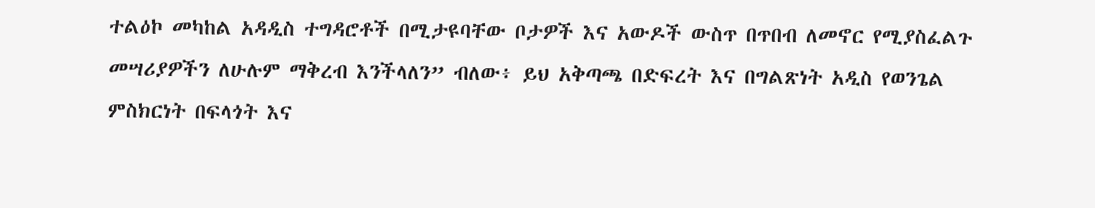ተልዕኮ መካከል አዳዲስ ተግዳሮቶች በሚታዩባቸው ቦታዎች እና አውዶች ውስጥ በጥበብ ለመኖር የሚያስፈልጉ መሣሪያዎችን ለሁሉም ማቅረብ እንችላለን” ብለው፥ ይህ አቅጣጫ በድፍረት እና በግልጽነት አዲስ የወንጌል ምስክርነት በፍላጎት እና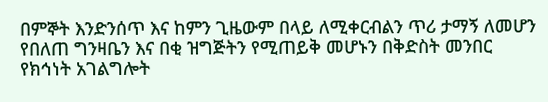በምኞት እንድንሰጥ እና ከምን ጊዜውም በላይ ለሚቀርብልን ጥሪ ታማኝ ለመሆን የበለጠ ግንዛቤን እና በቂ ዝግጅትን የሚጠይቅ መሆኑን በቅድስት መንበር የክኅነት አገልግሎት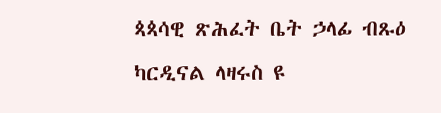ጳጳሳዊ ጽሕፈት ቤት ኃላፊ ብጹዕ ካርዲናል ላዛሩስ ዩ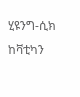ሂዩንግ-ሲክ ከቫቲካን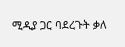ሚዲያ ጋር ባደረጉት ቃለ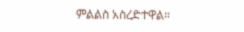ምልልስ አስረድተዋል።